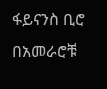ፋይናንስ ቢሮ በአመራሮቹ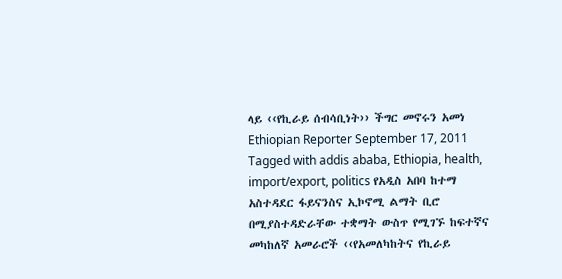ላይ ‹‹የኪራይ ሰብሳቢነት›› ችግር መኖሩን አመነ Ethiopian Reporter September 17, 2011 Tagged with addis ababa, Ethiopia, health, import/export, politics የአዲስ አበባ ከተማ አስተዳደር ፋይናንስና ኢኮኖሚ ልማት ቢሮ በሚያስተዳድራቸው ተቋማት ውስጥ የሚገኙ ከፍተኛና መካከለኛ አመራሮች ‹‹የአመለካከትና የኪራይ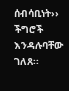ሰብሳቢነት›› ችግሮች እንዳሉባቸው ገለጸ፡፡